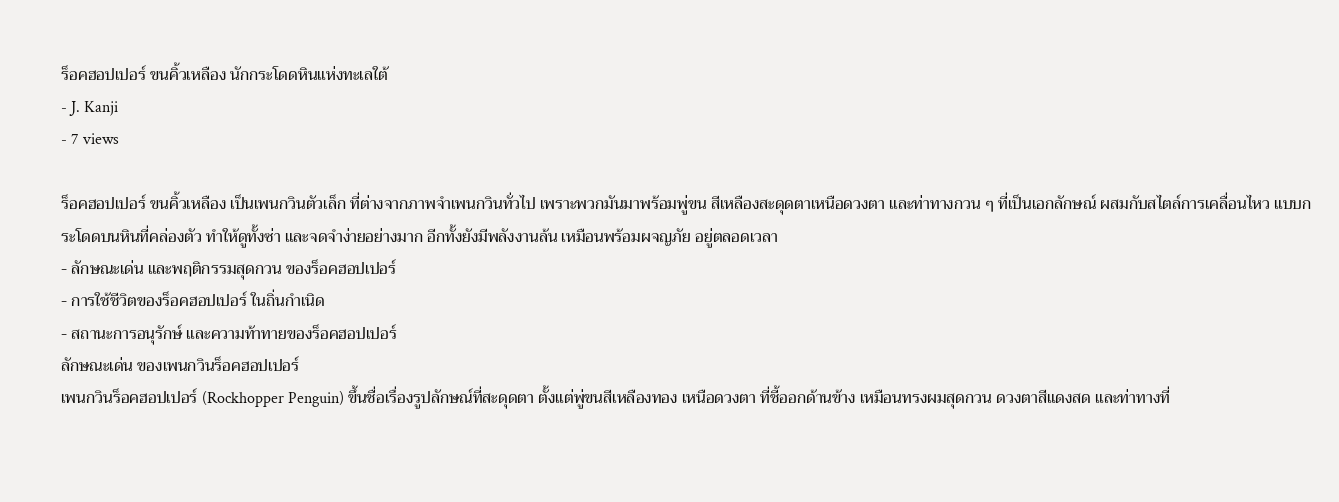ร็อคฮอปเปอร์ ขนคิ้วเหลือง นักกระโดดหินแห่งทะเลใต้
- J. Kanji
- 7 views

ร็อคฮอปเปอร์ ขนคิ้วเหลือง เป็นเพนกวินตัวเล็ก ที่ต่างจากภาพจำเพนกวินทั่วไป เพราะพวกมันมาพร้อมพู่ขน สีเหลืองสะดุดตาเหนือดวงตา และท่าทางกวน ๆ ที่เป็นเอกลักษณ์ ผสมกับสไตล์การเคลื่อนไหว แบบกระโดดบนหินที่คล่องตัว ทำให้ดูทั้งซ่า และจดจำง่ายอย่างมาก อีกทั้งยังมีพลังงานล้น เหมือนพร้อมผจญภัย อยู่ตลอดเวลา
- ลักษณะเด่น และพฤติกรรมสุดกวน ของร็อคฮอปเปอร์
- การใช้ชีวิตของร็อคฮอปเปอร์ ในถิ่นกำเนิด
- สถานะการอนุรักษ์ และความท้าทายของร็อคฮอปเปอร์
ลักษณะเด่น ของเพนกวินร็อคฮอปเปอร์
เพนกวินร็อคฮอปเปอร์ (Rockhopper Penguin) ขึ้นชื่อเรื่องรูปลักษณ์ที่สะดุดตา ตั้งแต่พู่ขนสีเหลืองทอง เหนือดวงตา ที่ชี้ออกด้านข้าง เหมือนทรงผมสุดกวน ดวงตาสีแดงสด และท่าทางที่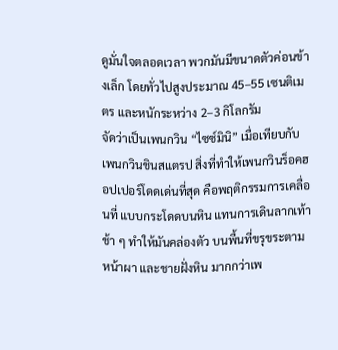ดูมั่นใจตลอดเวลา พวกมันมีขนาดตัวค่อนข้างเล็ก โดยทั่วไปสูงประมาณ 45–55 เซนติเมตร และหนักระหว่าง 2–3 กิโลกรัม
จัดว่าเป็นเพนกวิน “ไซซ์มินิ” เมื่อเทียบกับ เพนกวินชินสแตรป สิ่งที่ทำให้เพนกวินร็อคฮอปเปอร์โดดเด่นที่สุด คือพฤติกรรมการเคลื่อนที่ แบบกระโดดบนหิน แทนการเดินลากเท้าช้า ๆ ทำให้มันคล่องตัว บนพื้นที่ขรุขระตามหน้าผา และชายฝั่งหิน มากกว่าเพ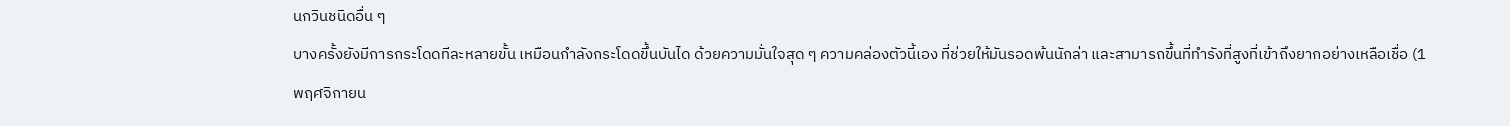นกวินชนิดอื่น ๆ
บางครั้งยังมีการกระโดดทีละหลายขั้น เหมือนกำลังกระโดดขึ้นบันได ด้วยความมั่นใจสุด ๆ ความคล่องตัวนี้เอง ที่ช่วยให้มันรอดพ้นนักล่า และสามารถขึ้นที่ทำรังที่สูงที่เข้าถึงยากอย่างเหลือเชื่อ (1 พฤศจิกายน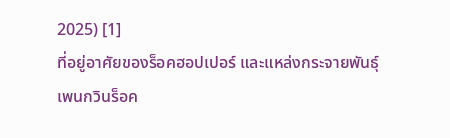2025) [1]
ที่อยู่อาศัยของร็อคฮอปเปอร์ และแหล่งกระจายพันธุ์
เพนกวินร็อค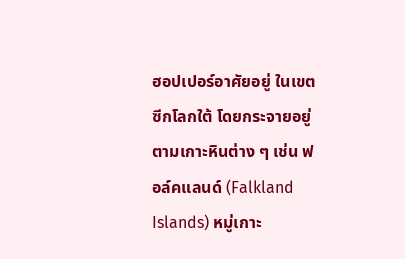ฮอปเปอร์อาศัยอยู่ ในเขตซีกโลกใต้ โดยกระจายอยู่ตามเกาะหินต่าง ๆ เช่น ฟอล์คแลนด์ (Falkland Islands) หมู่เกาะ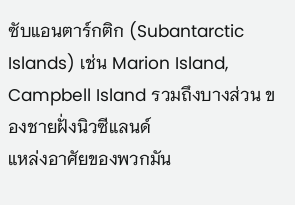ซับแอนตาร์กติก (Subantarctic Islands) เช่น Marion Island, Campbell Island รวมถึงบางส่วน ของชายฝั่งนิวซีแลนด์
แหล่งอาศัยของพวกมัน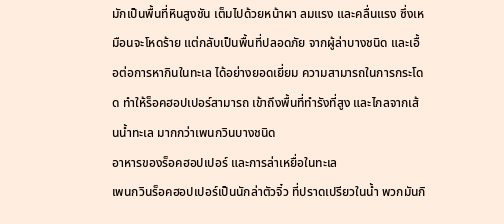มักเป็นพื้นที่หินสูงชัน เต็มไปด้วยหน้าผา ลมแรง และคลื่นแรง ซึ่งเหมือนจะโหดร้าย แต่กลับเป็นพื้นที่ปลอดภัย จากผู้ล่าบางชนิด และเอื้อต่อการหากินในทะเล ได้อย่างยอดเยี่ยม ความสามารถในการกระโดด ทำให้ร็อคฮอปเปอร์สามารถ เข้าถึงพื้นที่ทำรังที่สูง และไกลจากเส้นน้ำทะเล มากกว่าเพนกวินบางชนิด
อาหารของร็อคฮอปเปอร์ และการล่าเหยื่อในทะเล
เพนกวินร็อคฮอปเปอร์เป็นนักล่าตัวจิ๋ว ที่ปราดเปรียวในน้ำ พวกมันกิ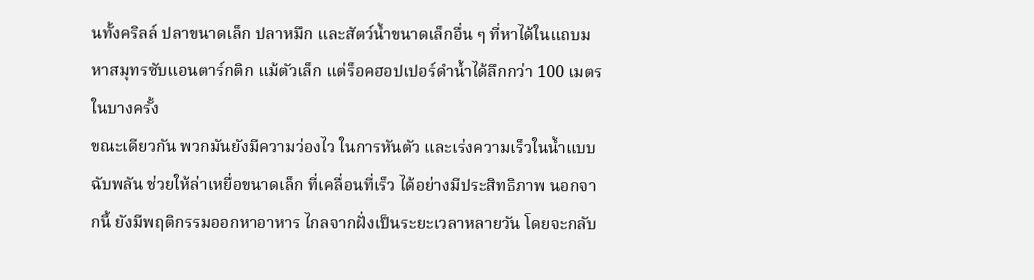นทั้งคริลล์ ปลาขนาดเล็ก ปลาหมึก และสัตว์น้ำขนาดเล็กอื่น ๆ ที่หาได้ในแถบมหาสมุทรซับแอนตาร์กติก แม้ตัวเล็ก แต่ร็อคฮอปเปอร์ดำน้ำได้ลึกกว่า 100 เมตรในบางครั้ง
ขณะเดียวกัน พวกมันยังมีความว่องไว ในการหันตัว และเร่งความเร็วในน้ำแบบฉับพลัน ช่วยให้ล่าเหยื่อขนาดเล็ก ที่เคลื่อนที่เร็ว ได้อย่างมีประสิทธิภาพ นอกจากนี้ ยังมีพฤติกรรมออกหาอาหาร ไกลจากฝั่งเป็นระยะเวลาหลายวัน โดยจะกลับ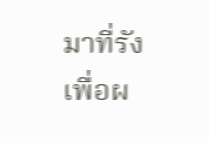มาที่รัง เพื่อผ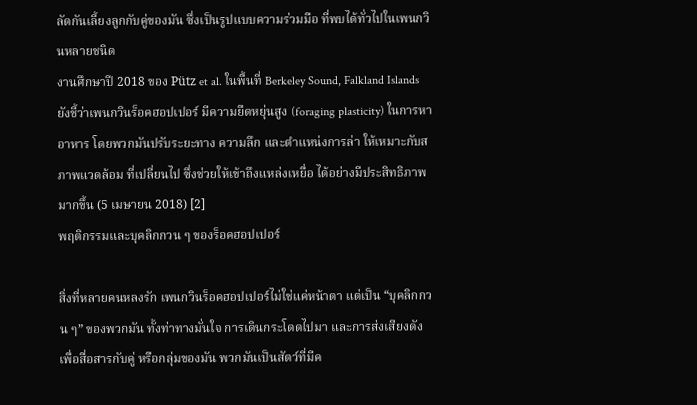ลัดกันเลี้ยงลูกกับคู่ของมัน ซึ่งเป็นรูปแบบความร่วมมือ ที่พบได้ทั่วไปในเพนกวินหลายชนิด
งานศึกษาปี 2018 ของ Pütz et al. ในพื้นที่ Berkeley Sound, Falkland Islands ยังชี้ว่าเพนกวินร็อคฮอปเปอร์ มีความยืดหยุ่นสูง (foraging plasticity) ในการหาอาหาร โดยพวกมันปรับระยะทาง ความลึก และตำแหน่งการล่า ให้เหมาะกับสภาพแวดล้อม ที่เปลี่ยนไป ซึ่งช่วยให้เข้าถึงแหล่งเหยื่อ ได้อย่างมีประสิทธิภาพมากขึ้น (5 เมษายน 2018) [2]
พฤติกรรมและบุคลิกกวน ๆ ของร็อคฮอปเปอร์

สิ่งที่หลายคนหลงรัก เพนกวินร็อคฮอปเปอร์ไม่ใช่แค่หน้าตา แต่เป็น “บุคลิกกวน ๆ” ของพวกมัน ทั้งท่าทางมั่นใจ การเดินกระโดดไปมา และการส่งเสียงดัง เพื่อสื่อสารกับคู่ หรือกลุ่มของมัน พวกมันเป็นสัตว์ที่มีค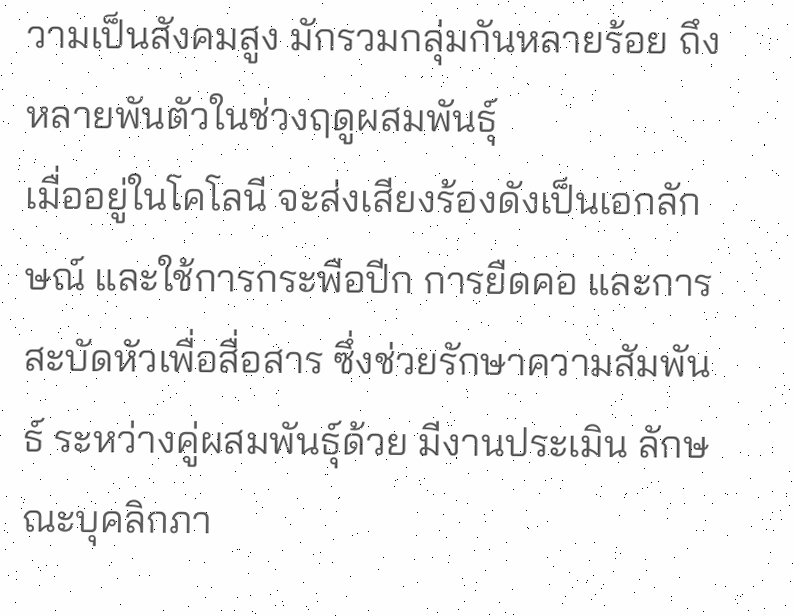วามเป็นสังคมสูง มักรวมกลุ่มกันหลายร้อย ถึงหลายพันตัวในช่วงฤดูผสมพันธุ์
เมื่ออยู่ในโคโลนี จะส่งเสียงร้องดังเป็นเอกลักษณ์ และใช้การกระพือปีก การยืดคอ และการสะบัดหัวเพื่อสื่อสาร ซึ่งช่วยรักษาความสัมพันธ์ ระหว่างคู่ผสมพันธุ์ด้วย มีงานประเมิน ลักษณะบุคลิกภา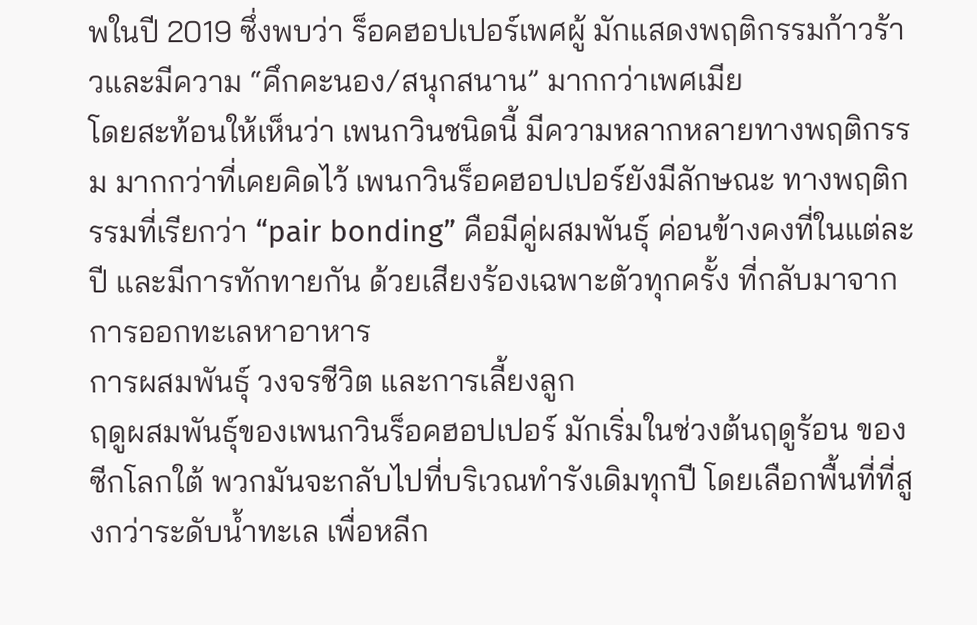พในปี 2019 ซึ่งพบว่า ร็อคฮอปเปอร์เพศผู้ มักแสดงพฤติกรรมก้าวร้าวและมีความ “คึกคะนอง/สนุกสนาน” มากกว่าเพศเมีย
โดยสะท้อนให้เห็นว่า เพนกวินชนิดนี้ มีความหลากหลายทางพฤติกรรม มากกว่าที่เคยคิดไว้ เพนกวินร็อคฮอปเปอร์ยังมีลักษณะ ทางพฤติกรรมที่เรียกว่า “pair bonding” คือมีคู่ผสมพันธุ์ ค่อนข้างคงที่ในแต่ละปี และมีการทักทายกัน ด้วยเสียงร้องเฉพาะตัวทุกครั้ง ที่กลับมาจากการออกทะเลหาอาหาร
การผสมพันธุ์ วงจรชีวิต และการเลี้ยงลูก
ฤดูผสมพันธุ์ของเพนกวินร็อคฮอปเปอร์ มักเริ่มในช่วงต้นฤดูร้อน ของซีกโลกใต้ พวกมันจะกลับไปที่บริเวณทำรังเดิมทุกปี โดยเลือกพื้นที่ที่สูงกว่าระดับน้ำทะเล เพื่อหลีก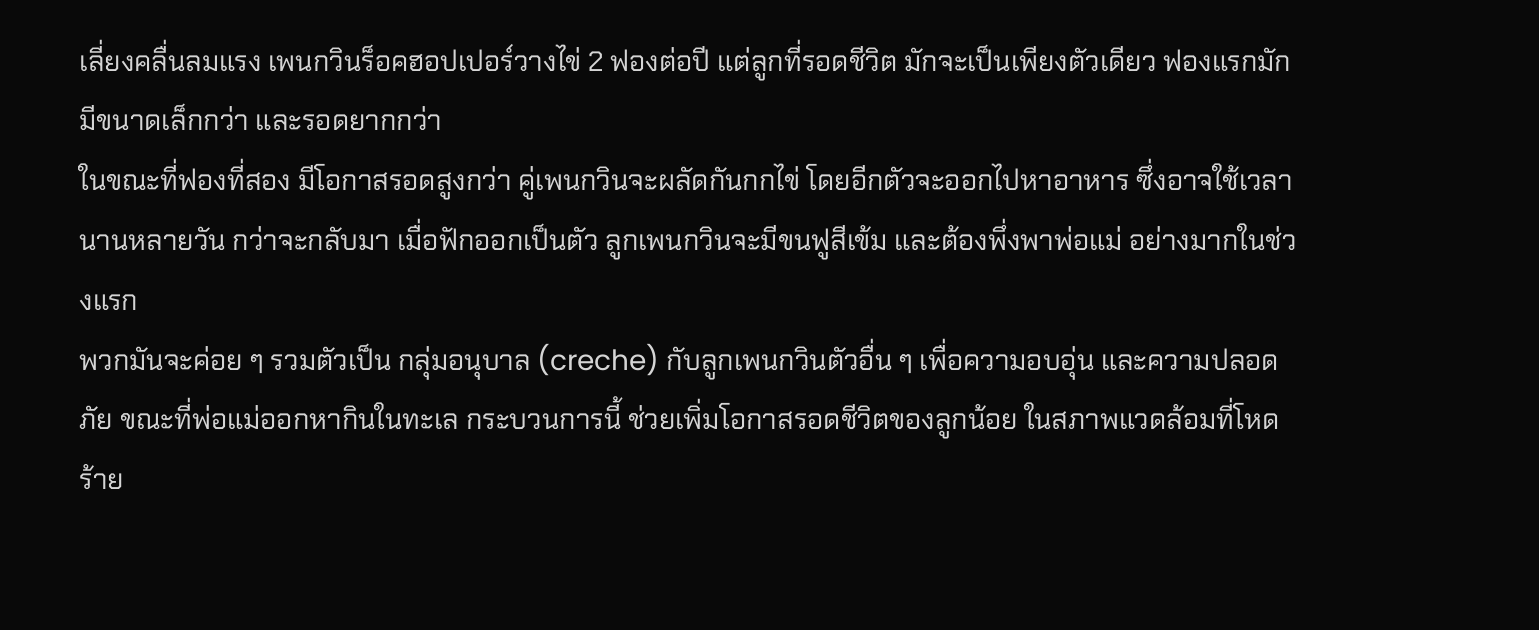เลี่ยงคลื่นลมแรง เพนกวินร็อคฮอปเปอร์วางไข่ 2 ฟองต่อปี แต่ลูกที่รอดชีวิต มักจะเป็นเพียงตัวเดียว ฟองแรกมักมีขนาดเล็กกว่า และรอดยากกว่า
ในขณะที่ฟองที่สอง มีโอกาสรอดสูงกว่า คู่เพนกวินจะผลัดกันกกไข่ โดยอีกตัวจะออกไปหาอาหาร ซึ่งอาจใช้เวลานานหลายวัน กว่าจะกลับมา เมื่อฟักออกเป็นตัว ลูกเพนกวินจะมีขนฟูสีเข้ม และต้องพึ่งพาพ่อแม่ อย่างมากในช่วงแรก
พวกมันจะค่อย ๆ รวมตัวเป็น กลุ่มอนุบาล (creche) กับลูกเพนกวินตัวอื่น ๆ เพื่อความอบอุ่น และความปลอดภัย ขณะที่พ่อแม่ออกหากินในทะเล กระบวนการนี้ ช่วยเพิ่มโอกาสรอดชีวิตของลูกน้อย ในสภาพแวดล้อมที่โหดร้าย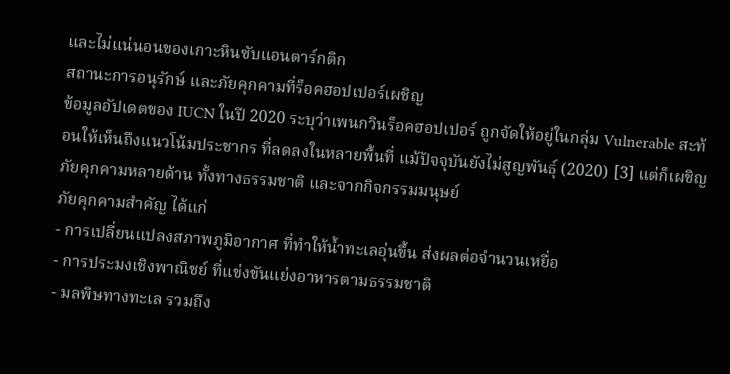และไม่แน่นอนของเกาะหินซับแอนตาร์กติก
สถานะการอนุรักษ์ และภัยคุกคามที่ร็อคฮอปเปอร์เผชิญ
ข้อมูลอัปเดตของ IUCN ในปี 2020 ระบุว่าเพนกวินร็อคฮอปเปอร์ ถูกจัดให้อยู่ในกลุ่ม Vulnerable สะท้อนให้เห็นถึงแนวโน้มประชากร ที่ลดลงในหลายพื้นที่ แม้ปัจจุบันยังไม่สูญพันธุ์ (2020) [3] แต่ก็เผชิญภัยคุกคามหลายด้าน ทั้งทางธรรมชาติ และจากกิจกรรมมนุษย์
ภัยคุกคามสำคัญ ได้แก่
- การเปลี่ยนแปลงสภาพภูมิอากาศ ที่ทำให้น้ำทะเลอุ่นขึ้น ส่งผลต่อจำนวนเหยื่อ
- การประมงเชิงพาณิชย์ ที่แข่งขันแย่งอาหารตามธรรมชาติ
- มลพิษทางทะเล รวมถึง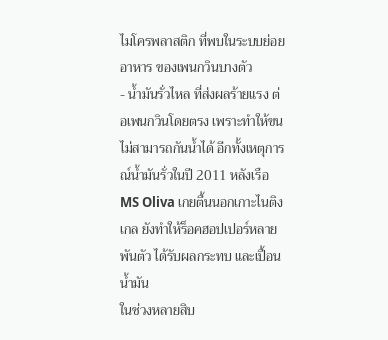ไมโครพลาสติก ที่พบในระบบย่อยอาหาร ของเพนกวินบางตัว
- น้ำมันรั่วไหล ที่ส่งผลร้ายแรง ต่อเพนกวินโดยตรง เพราะทำให้ขนไม่สามารถกันน้ำได้ อีกทั้งเหตุการณ์น้ำมันรั่วในปี 2011 หลังเรือ MS Oliva เกยตื้นนอกเกาะไนติงเกล ยังทำให้ร็อคฮอปเปอร์หลายพันตัว ได้รับผลกระทบ และเปื้อนน้ำมัน
ในช่วงหลายสิบ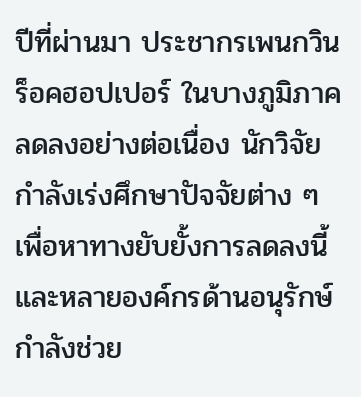ปีที่ผ่านมา ประชากรเพนกวินร็อคฮอปเปอร์ ในบางภูมิภาคลดลงอย่างต่อเนื่อง นักวิจัยกำลังเร่งศึกษาปัจจัยต่าง ๆ เพื่อหาทางยับยั้งการลดลงนี้ และหลายองค์กรด้านอนุรักษ์ กำลังช่วย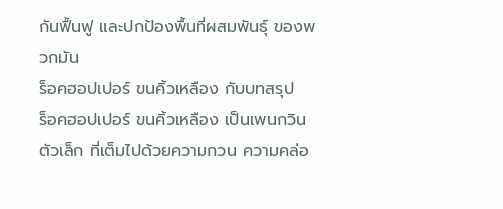กันฟื้นฟู และปกป้องพื้นที่ผสมพันธุ์ ของพวกมัน
ร็อคฮอปเปอร์ ขนคิ้วเหลือง กับบทสรุป
ร็อคฮอปเปอร์ ขนคิ้วเหลือง เป็นเพนกวินตัวเล็ก ที่เต็มไปด้วยความกวน ความคล่อ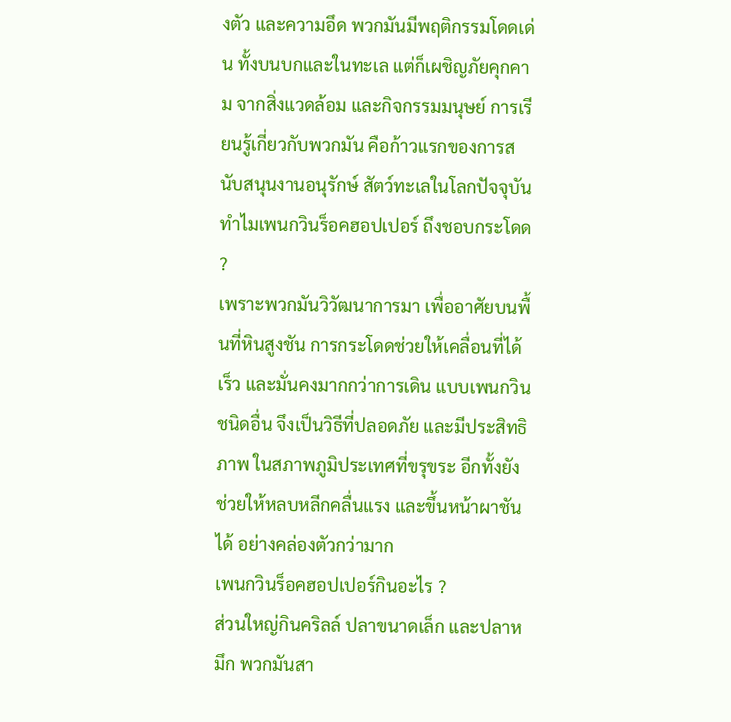งตัว และความอึด พวกมันมีพฤติกรรมโดดเด่น ทั้งบนบกและในทะเล แต่ก็เผชิญภัยคุกคาม จากสิ่งแวดล้อม และกิจกรรมมนุษย์ การเรียนรู้เกี่ยวกับพวกมัน คือก้าวแรกของการสนับสนุนงานอนุรักษ์ สัตว์ทะเลในโลกปัจจุบัน
ทำไมเพนกวินร็อคฮอปเปอร์ ถึงชอบกระโดด ?
เพราะพวกมันวิวัฒนาการมา เพื่ออาศัยบนพื้นที่หินสูงชัน การกระโดดช่วยให้เคลื่อนที่ได้เร็ว และมั่นคงมากกว่าการเดิน แบบเพนกวินชนิดอื่น จึงเป็นวิธีที่ปลอดภัย และมีประสิทธิภาพ ในสภาพภูมิประเทศที่ขรุขระ อีกทั้งยังช่วยให้หลบหลีกคลื่นแรง และขึ้นหน้าผาชันได้ อย่างคล่องตัวกว่ามาก
เพนกวินร็อคฮอปเปอร์กินอะไร ?
ส่วนใหญ่กินคริลล์ ปลาขนาดเล็ก และปลาหมึก พวกมันสา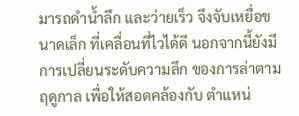มารถดำน้ำลึก และว่ายเร็ว จึงจับเหยื่อขนาดเล็ก ที่เคลื่อนที่ไวได้ดี นอกจากนี้ยังมีการเปลี่ยนระดับความลึก ของการล่าตามฤดูกาล เพื่อให้สอดคล้องกับ ตำแหน่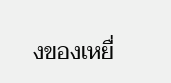งของเหยื่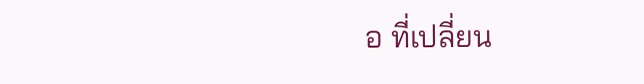อ ที่เปลี่ยน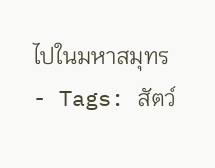ไปในมหาสมุทร
- Tags: สัตว์